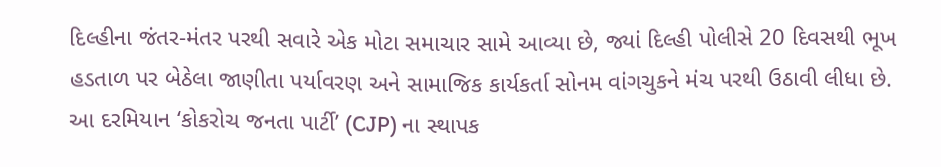દિલ્હીના જંતર-મંતર પરથી સવારે એક મોટા સમાચાર સામે આવ્યા છે, જ્યાં દિલ્હી પોલીસે 20 દિવસથી ભૂખ હડતાળ પર બેઠેલા જાણીતા પર્યાવરણ અને સામાજિક કાર્યકર્તા સોનમ વાંગચુકને મંચ પરથી ઉઠાવી લીધા છે. આ દરમિયાન ‘કોકરોચ જનતા પાર્ટી’ (CJP) ના સ્થાપક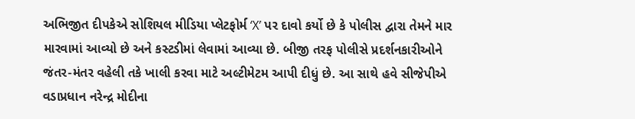અભિજીત દીપકેએ સોશિયલ મીડિયા પ્લેટફોર્મ ‘X’ પર દાવો કર્યો છે કે પોલીસ દ્વારા તેમને માર મારવામાં આવ્યો છે અને કસ્ટડીમાં લેવામાં આવ્યા છે. બીજી તરફ પોલીસે પ્રદર્શનકારીઓને જંતર-મંતર વહેલી તકે ખાલી કરવા માટે અલ્ટીમેટમ આપી દીધું છે. આ સાથે હવે સીજેપીએ વડાપ્રધાન નરેન્દ્ર મોદીના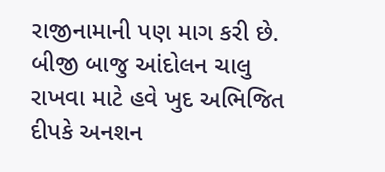રાજીનામાની પણ માગ કરી છે. બીજી બાજુ આંદોલન ચાલુ રાખવા માટે હવે ખુદ અભિજિત દીપકે અનશન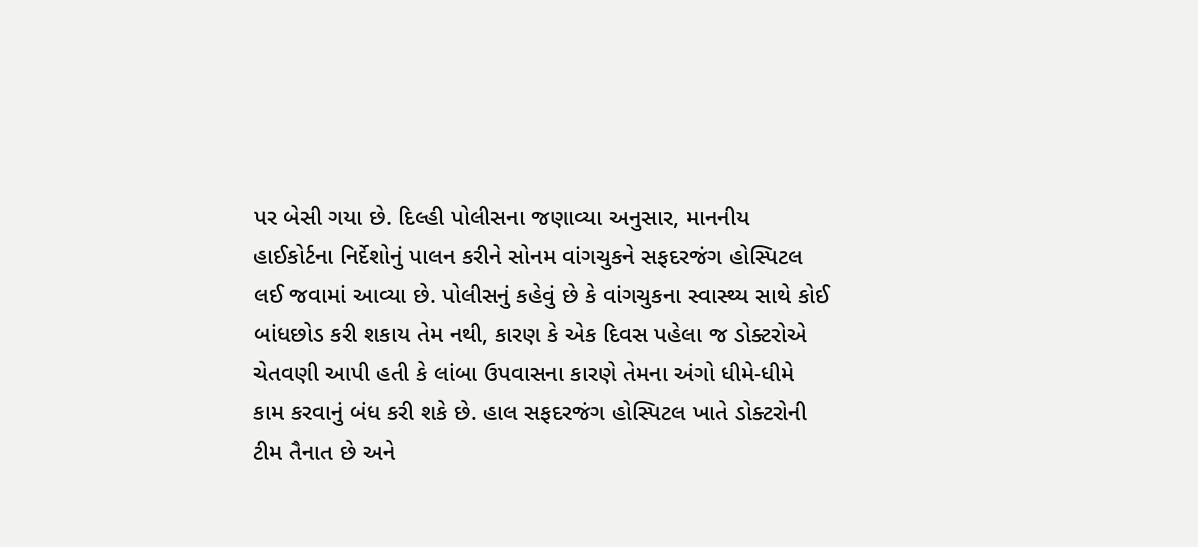પર બેસી ગયા છે. દિલ્હી પોલીસના જણાવ્યા અનુસાર, માનનીય હાઈકોર્ટના નિર્દેશોનું પાલન કરીને સોનમ વાંગચુકને સફદરજંગ હોસ્પિટલ લઈ જવામાં આવ્યા છે. પોલીસનું કહેવું છે કે વાંગચુકના સ્વાસ્થ્ય સાથે કોઈ બાંધછોડ કરી શકાય તેમ નથી, કારણ કે એક દિવસ પહેલા જ ડોક્ટરોએ ચેતવણી આપી હતી કે લાંબા ઉપવાસના કારણે તેમના અંગો ધીમે-ધીમે કામ કરવાનું બંધ કરી શકે છે. હાલ સફદરજંગ હોસ્પિટલ ખાતે ડોક્ટરોની ટીમ તૈનાત છે અને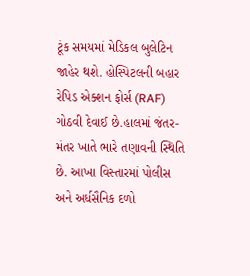ટૂંક સમયમાં મેડિકલ બુલેટિન જાહેર થશે. હોસ્પિટલની બહાર રેપિડ એક્શન ફોર્સ (RAF) ગોઠવી દેવાઈ છે.હાલમાં જંતર-મંતર ખાતે ભારે તણાવની સ્થિતિ છે. આખા વિસ્તારમાં પોલીસ અને અર્ધસૈનિક દળો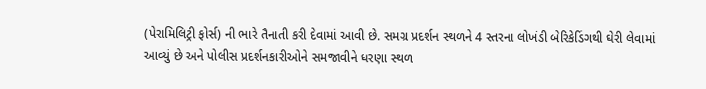(પેરામિલિટ્રી ફોર્સ) ની ભારે તૈનાતી કરી દેવામાં આવી છે. સમગ્ર પ્રદર્શન સ્થળને 4 સ્તરના લોખંડી બેરિકેડિંગથી ઘેરી લેવામાં આવ્યું છે અને પોલીસ પ્રદર્શનકારીઓને સમજાવીને ધરણા સ્થળ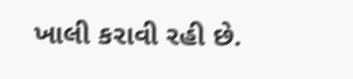ખાલી કરાવી રહી છે.